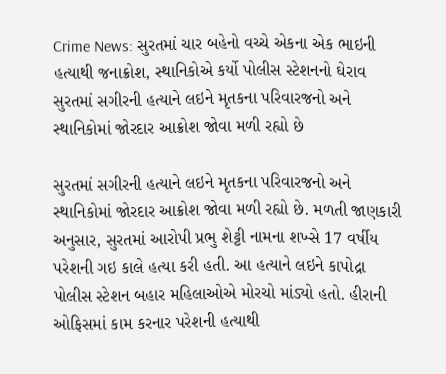Crime News: સુરતમાં ચાર બહેનો વચ્ચે એકના એક ભાઇની હત્યાથી જનાક્રોશ, સ્થાનિકોએ કર્યો પોલીસ સ્ટેશનનો ઘેરાવ
સુરતમાં સગીરની હત્યાને લઇને મૃતકના પરિવારજનો અને સ્થાનિકોમાં જોરદાર આક્રોશ જોવા મળી રહ્યો છે

સુરતમાં સગીરની હત્યાને લઇને મૃતકના પરિવારજનો અને સ્થાનિકોમાં જોરદાર આક્રોશ જોવા મળી રહ્યો છે. મળતી જાણકારી અનુસાર, સુરતમાં આરોપી પ્રભુ શેટ્ટી નામના શખ્સે 17 વર્ષીય પરેશની ગઇ કાલે હત્યા કરી હતી. આ હત્યાને લઇને કાપોદ્રા પોલીસ સ્ટેશન બહાર મહિલાઓએ મોરચો માંડ્યો હતો. હીરાની ઓફિસમાં કામ કરનાર પરેશની હત્યાથી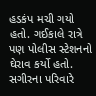હડકંપ મચી ગયો હતો. ગઈકાલે રાત્રે પણ પોલીસ સ્ટેશનનો ઘેરાવ કર્યો હતો.
સગીરના પરિવારે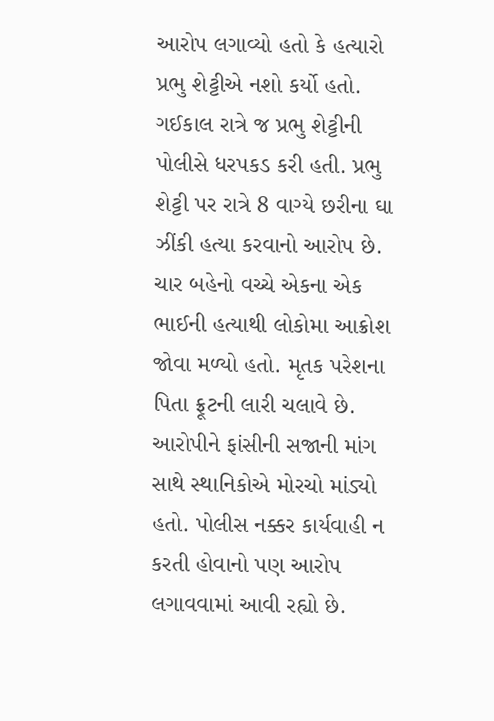આરોપ લગાવ્યો હતો કે હત્યારો પ્રભુ શેટ્ટીએ નશો કર્યો હતો. ગઈકાલ રાત્રે જ પ્રભુ શેટ્ટીની પોલીસે ધરપકડ કરી હતી. પ્રભુ શેટ્ટી પર રાત્રે 8 વાગ્યે છરીના ઘા ઝીંકી હત્યા કરવાનો આરોપ છે. ચાર બહેનો વચ્ચે એકના એક ભાઈની હત્યાથી લોકોમા આક્રોશ જોવા મળ્યો હતો. મૃતક પરેશના પિતા ફ્રૂટની લારી ચલાવે છે. આરોપીને ફાંસીની સજાની માંગ સાથે સ્થાનિકોએ મોરચો માંડ્યો હતો. પોલીસ નક્કર કાર્યવાહી ન કરતી હોવાનો પણ આરોપ લગાવવામાં આવી રહ્યો છે.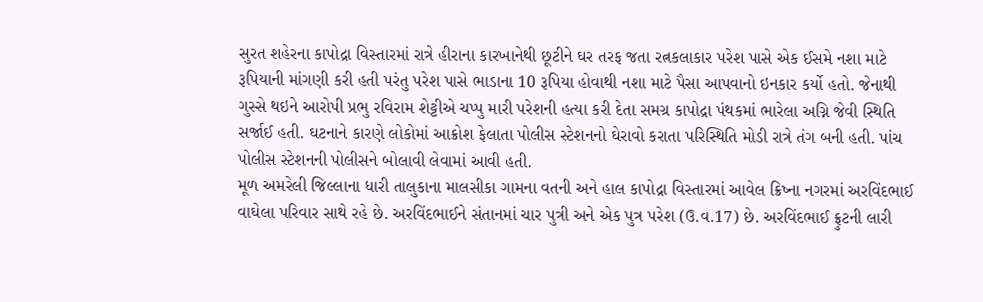સુરત શહેરના કાપોદ્રા વિસ્તારમાં રાત્રે હીરાના કારખાનેથી છૂટીને ઘર તરફ જતા રત્નકલાકાર પરેશ પાસે એક ઈસમે નશા માટે રૂપિયાની માંગણી કરી હતી પરંતુ પરેશ પાસે ભાડાના 10 રૂપિયા હોવાથી નશા માટે પૈસા આપવાનો ઇનકાર કર્યો હતો. જેનાથી ગુસ્સે થઇને આરોપી પ્રભુ રવિરામ શેટ્ટીએ ચપ્પુ મારી પરેશની હત્યા કરી દેતા સમગ્ર કાપોદ્રા પંથકમાં ભારેલા અગ્નિ જેવી સ્થિતિ સર્જાઈ હતી. ઘટનાને કારણે લોકોમાં આક્રોશ ફેલાતા પોલીસ સ્ટેશનનો ઘેરાવો કરાતા પરિસ્થિતિ મોડી રાત્રે તંગ બની હતી. પાંચ પોલીસ સ્ટેશનની પોલીસને બોલાવી લેવામાં આવી હતી.
મૂળ અમરેલી જિલ્લાના ધારી તાલુકાના માલસીકા ગામના વતની અને હાલ કાપોદ્રા વિસ્તારમાં આવેલ ક્રિષ્ના નગરમાં અરવિંદભાઈ વાઘેલા પરિવાર સાથે રહે છે. અરવિંદભાઈને સંતાનમાં ચાર પુત્રી અને એક પુત્ર પરેશ (ઉ.વ.17) છે. અરવિંદભાઈ ફ્રુટની લારી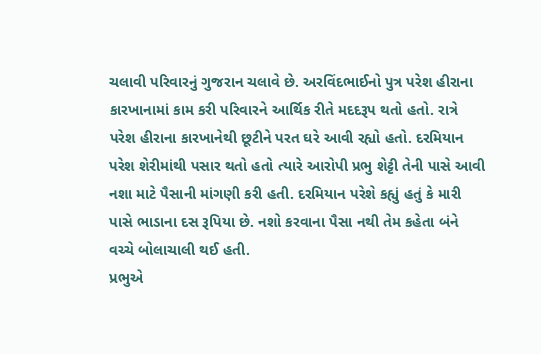ચલાવી પરિવારનું ગુજરાન ચલાવે છે. અરવિંદભાઈનો પુત્ર પરેશ હીરાના કારખાનામાં કામ કરી પરિવારને આર્થિક રીતે મદદરૂપ થતો હતો. રાત્રે પરેશ હીરાના કારખાનેથી છૂટીને પરત ઘરે આવી રહ્યો હતો. દરમિયાન પરેશ શેરીમાંથી પસાર થતો હતો ત્યારે આરોપી પ્રભુ શેટ્ટી તેની પાસે આવી નશા માટે પૈસાની માંગણી કરી હતી. દરમિયાન પરેશે કહ્યું હતું કે મારી પાસે ભાડાના દસ રૂપિયા છે. નશો કરવાના પૈસા નથી તેમ કહેતા બંને વચ્ચે બોલાચાલી થઈ હતી.
પ્રભુએ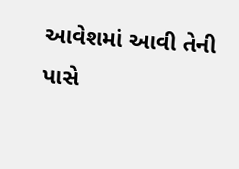આવેશમાં આવી તેની પાસે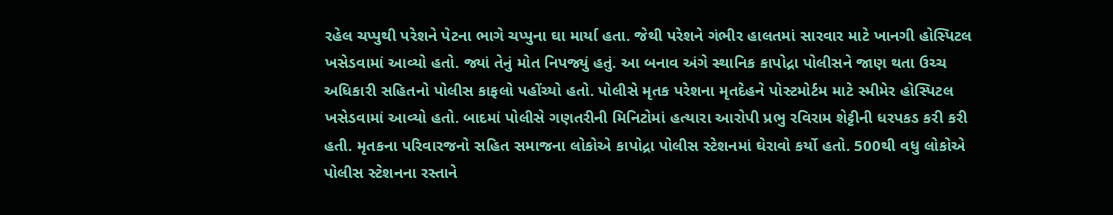રહેલ ચપ્પુથી પરેશને પેટના ભાગે ચપ્પુના ઘા માર્યા હતા. જેથી પરેશને ગંભીર હાલતમાં સારવાર માટે ખાનગી હોસ્પિટલ ખસેડવામાં આવ્યો હતો. જ્યાં તેનું મોત નિપજ્યું હતું. આ બનાવ અંગે સ્થાનિક કાપોદ્રા પોલીસને જાણ થતા ઉચ્ચ અધિકારી સહિતનો પોલીસ કાફલો પહોંચ્યો હતો. પોલીસે મૃતક પરેશના મૃતદેહને પોસ્ટમોર્ટમ માટે સ્મીમેર હોસ્પિટલ ખસેડવામાં આવ્યો હતો. બાદમાં પોલીસે ગણતરીની મિનિટોમાં હત્યારા આરોપી પ્રભુ રવિરામ શેટ્ટીની ધરપકડ કરી કરી હતી. મૃતકના પરિવારજનો સહિત સમાજના લોકોએ કાપોદ્રા પોલીસ સ્ટેશનમાં ઘેરાવો કર્યો હતો. 500થી વધુ લોકોએ પોલીસ સ્ટેશનના રસ્તાને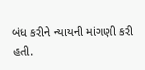બંધ કરીને ન્યાયની માંગણી કરી હતી.